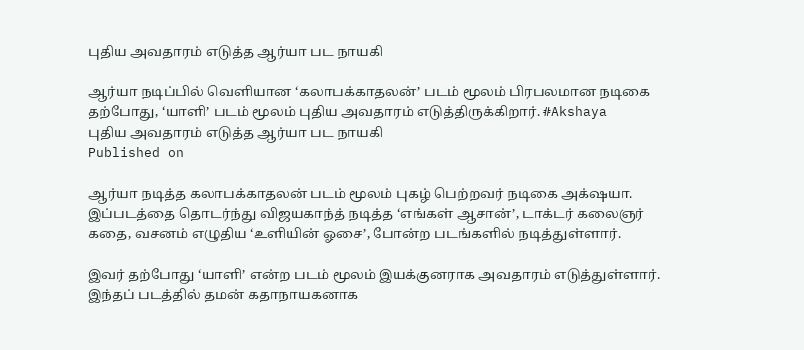புதிய அவதாரம் எடுத்த ஆர்யா பட நாயகி

ஆர்யா நடிப்பில் வெளியான ‘கலாபக்காதலன்’ படம் மூலம் பிரபலமான நடிகை தற்போது, ‘யாளி’ படம் மூலம் புதிய அவதாரம் எடுத்திருக்கிறார். #Akshaya
புதிய அவதாரம் எடுத்த ஆர்யா பட நாயகி
Published on

ஆர்யா நடித்த கலாபக்காதலன் படம் மூலம் புகழ் பெற்றவர் நடிகை அக்‌ஷயா. இப்படத்தை தொடர்ந்து விஜயகாந்த் நடித்த ‘எங்கள் ஆசான்’, டாக்டர் கலைஞர் கதை, வசனம் எழுதிய ‘உளியின் ஓசை’, போன்ற படங்களில் நடித்துள்ளார்.

இவர் தற்போது ‘யாளி’ என்ற படம் மூலம் இயக்குனராக அவதாரம் எடுத்துள்ளார். இந்தப் படத்தில் தமன் கதாநாயகனாக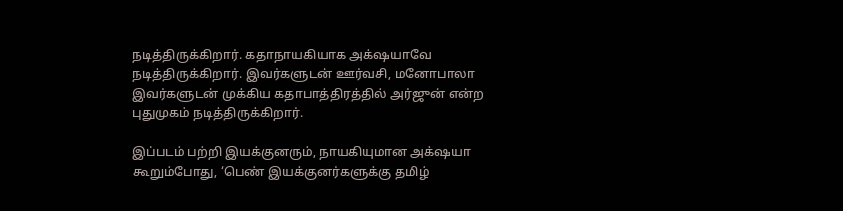நடித்திருக்கிறார். கதாநாயகியாக அக்‌ஷயாவே நடித்திருக்கிறார். இவர்களுடன் ஊர்வசி, மனோபாலா இவர்களுடன் முக்கிய கதாபாத்திரத்தில் அர்ஜுன் என்ற புதுமுகம் நடித்திருக்கிறார்.

இப்படம் பற்றி இயக்குனரும், நாயகியுமான அக்‌ஷயா கூறும்போது, ‘பெண் இயக்குனர்களுக்கு தமிழ்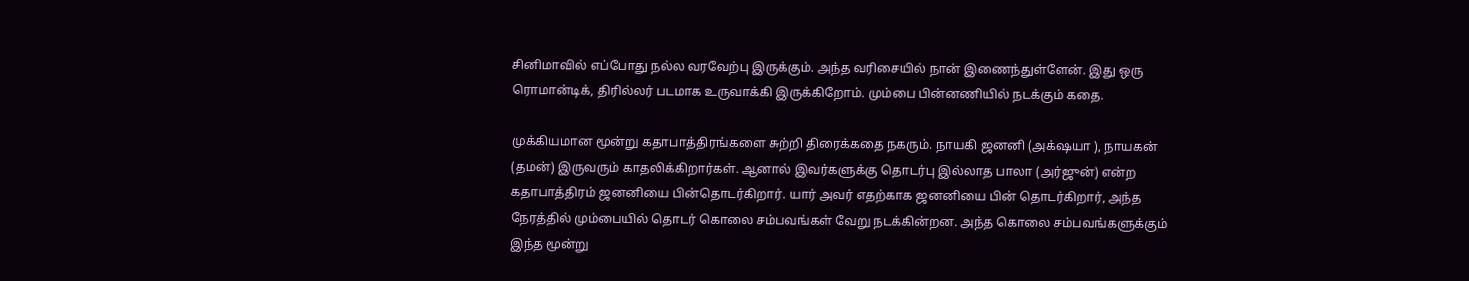சினிமாவில் எப்போது நல்ல வரவேற்பு இருக்கும். அந்த வரிசையில் நான் இணைந்துள்ளேன். இது ஒரு ரொமான்டிக், திரில்லர் படமாக உருவாக்கி இருக்கிறோம். மும்பை பின்னணியில் நடக்கும் கதை.

முக்கியமான மூன்று கதாபாத்திரங்களை சுற்றி திரைக்கதை நகரும். நாயகி ஜனனி (அக்‌ஷயா ), நாயகன் (தமன்) இருவரும் காதலிக்கிறார்கள். ஆனால் இவர்களுக்கு தொடர்பு இல்லாத பாலா (அர்ஜுன்) என்ற கதாபாத்திரம் ஜனனியை பின்தொடர்கிறார். யார் அவர் எதற்காக ஜனனியை பின் தொடர்கிறார், அந்த நேரத்தில் மும்பையில் தொடர் கொலை சம்பவங்கள் வேறு நடக்கின்றன. அந்த கொலை சம்பவங்களுக்கும் இந்த மூன்று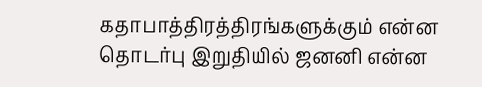கதாபாத்திரத்திரங்களுக்கும் என்ன தொடர்பு இறுதியில் ஜனனி என்ன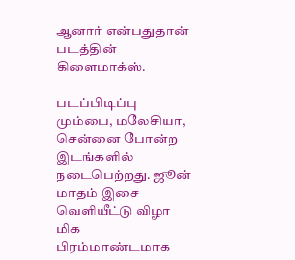ஆனார் என்பதுதான் படத்தின் கிளைமாக்ஸ்.

படப்பிடிப்பு மும்பை, மலேசியா, சென்னை போன்ற இடங்களில் நடைபெற்றது. ஜூன் மாதம் இசை வெளியீட்டு விழா மிக பிரம்மாண்டமாக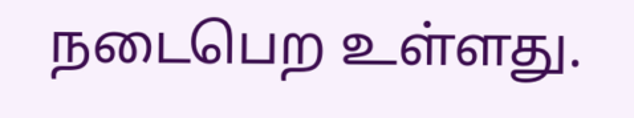நடைபெற உள்ளது.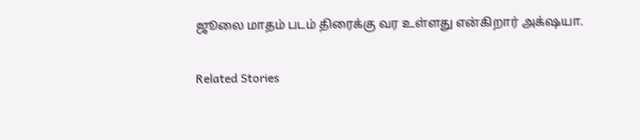ஜூலை மாதம் படம் திரைக்கு வர உள்ளது என்கிறார் அக்‌ஷயா.

Related Stories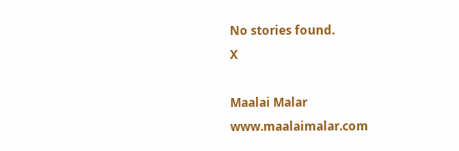No stories found.
X

Maalai Malar
www.maalaimalar.com